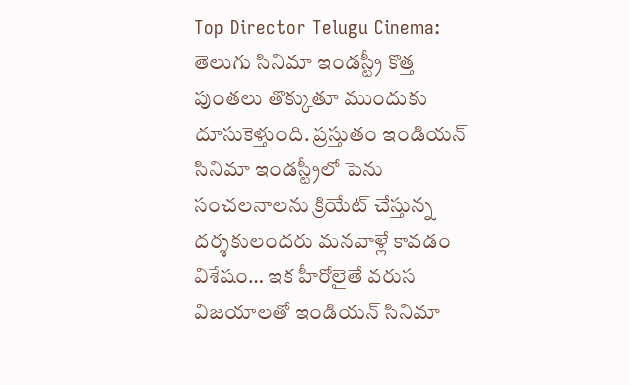Top Director Telugu Cinema: తెలుగు సినిమా ఇండస్ట్రీ కొత్త పుంతలు తొక్కుతూ ముందుకు దూసుకెళ్తుంది. ప్రస్తుతం ఇండియన్ సినిమా ఇండస్ట్రీలో పెను సంచలనాలను క్రియేట్ చేస్తున్న దర్శకులందరు మనవాళ్లే కావడం విశేషం… ఇక హీరోలైతే వరుస విజయాలతో ఇండియన్ సినిమా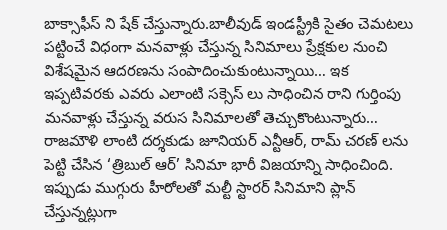బాక్సాఫీస్ ని షేక్ చేస్తున్నారు.బాలీవుడ్ ఇండస్ట్రీకి సైతం చెమటలు పట్టించే విధంగా మనవాళ్లు చేస్తున్న సినిమాలు ప్రేక్షకుల నుంచి విశేషమైన ఆదరణను సంపాదించుకుంటున్నాయి… ఇక ఇప్పటివరకు ఎవరు ఎలాంటి సక్సెస్ లు సాధించిన రాని గుర్తింపు మనవాళ్లు చేస్తున్న వరుస సినిమాలతో తెచ్చుకొంటున్నారు… రాజమౌళి లాంటి దర్శకుడు జూనియర్ ఎన్టీఆర్, రామ్ చరణ్ లను పెట్టి చేసిన ‘త్రిబుల్ ఆర్’ సినిమా భారీ విజయాన్ని సాధించింది.
ఇప్పుడు ముగ్గురు హీరోలతో మల్టీ స్టారర్ సినిమాని ప్లాన్ చేస్తున్నట్లుగా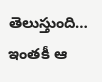తెలుస్తుంది… ఇంతకీ ఆ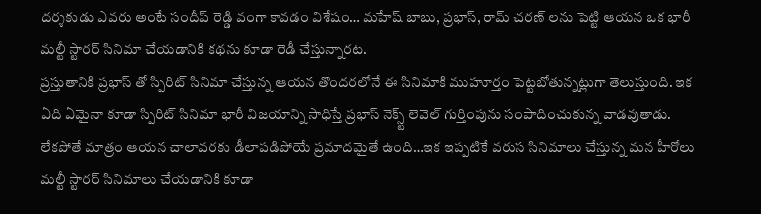దర్శకుడు ఎవరు అంటే సందీప్ రెడ్డి వంగా కావడం విశేషం… మహేష్ బాబు, ప్రభాస్, రామ్ చరణ్ లను పెట్టి ఆయన ఒక భారీ మల్టీ స్టారర్ సినిమా చేయడానికి కథను కూడా రెడీ చేస్తున్నారట.
ప్రస్తుతానికి ప్రభాస్ తో స్పిరిట్ సినిమా చేస్తున్న ఆయన తొందరలోనే ఈ సినిమాకి ముహూర్తం పెట్టబోతున్నట్లుగా తెలుస్తుంది. ఇక ఏది ఏమైనా కూడా స్పిరిట్ సినిమా భారీ విజయాన్ని సాధిస్తే ప్రభాస్ నెక్స్ట్ లెవెల్ గుర్తింపును సంపాదించుకున్న వాడవుతాడు. లేకపోతే మాత్రం ఆయన చాలావరకు డీలాపడిపోయే ప్రమాదమైతే ఉంది…ఇక ఇప్పటికే వరుస సినిమాలు చేస్తున్న మన హీరోలు మల్టీ స్టారర్ సినిమాలు చేయడానికి కూడా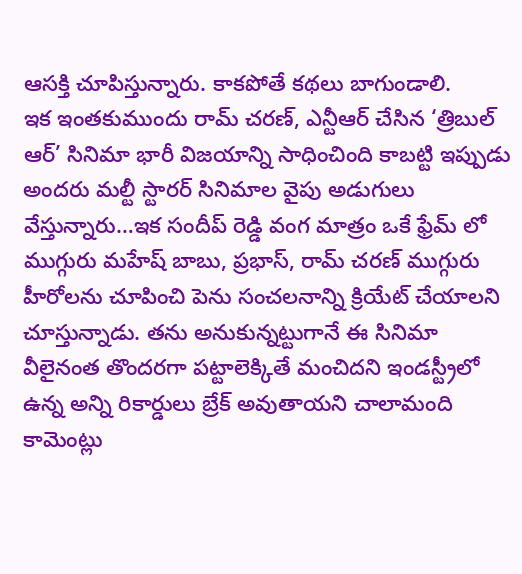ఆసక్తి చూపిస్తున్నారు. కాకపోతే కథలు బాగుండాలి.
ఇక ఇంతకుముందు రామ్ చరణ్, ఎన్టీఆర్ చేసిన ‘త్రిబుల్ ఆర్’ సినిమా భారీ విజయాన్ని సాధించింది కాబట్టి ఇప్పుడు అందరు మల్టీ స్టారర్ సినిమాల వైపు అడుగులు వేస్తున్నారు…ఇక సందీప్ రెడ్డి వంగ మాత్రం ఒకే ఫ్రేమ్ లో ముగ్గురు మహేష్ బాబు, ప్రభాస్, రామ్ చరణ్ ముగ్గురు హీరోలను చూపించి పెను సంచలనాన్ని క్రియేట్ చేయాలని చూస్తున్నాడు. తను అనుకున్నట్టుగానే ఈ సినిమా వీలైనంత తొందరగా పట్టాలెక్కితే మంచిదని ఇండస్ట్రీలో ఉన్న అన్ని రికార్డులు బ్రేక్ అవుతాయని చాలామంది కామెంట్లు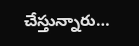చేస్తున్నారు…